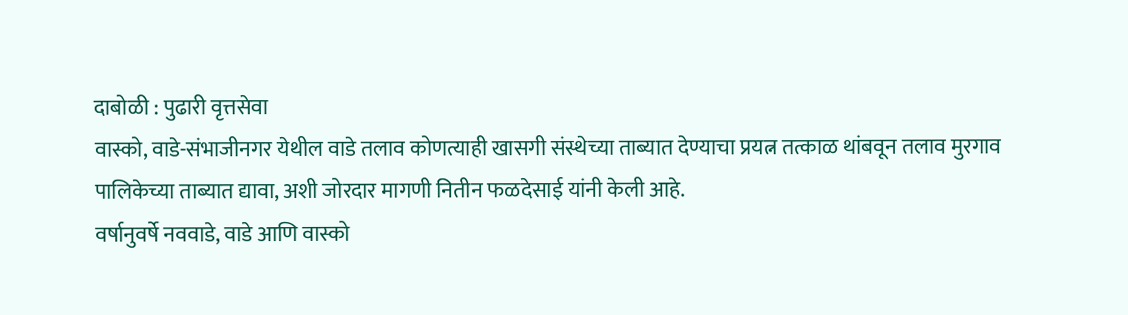दाबोळी : पुढारी वृत्तसेवा
वास्को, वाडे-संभाजीनगर येथील वाडे तलाव कोणत्याही खासगी संस्थेच्या ताब्यात देण्याचा प्रयत्न तत्काळ थांबवून तलाव मुरगाव पालिकेच्या ताब्यात द्यावा, अशी जोरदार मागणी नितीन फळदेसाई यांनी केली आहे.
वर्षानुवर्षे नववाडे, वाडे आणि वास्को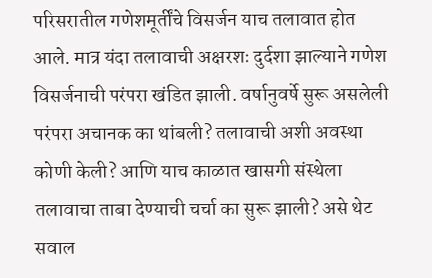परिसरातील गणेशमूर्तींचे विसर्जन याच तलावात होत आले. मात्र यंदा तलावाची अक्षरशः दुर्दशा झाल्याने गणेश विसर्जनाची परंपरा खंडित झाली. वर्षानुवर्षे सुरू असलेली परंपरा अचानक का थांबली? तलावाची अशी अवस्था कोणी केली? आणि याच काळात खासगी संस्थेला तलावाचा ताबा देण्याची चर्चा का सुरू झाली? असे थेट सवाल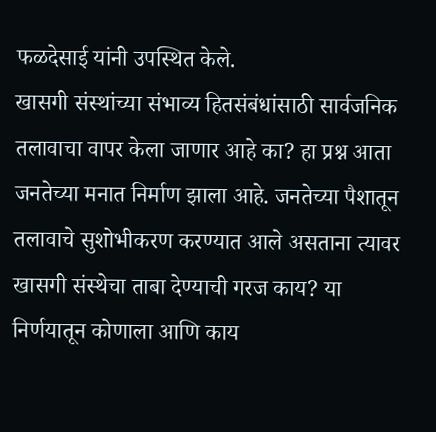फळदेसाई यांनी उपस्थित केले.
खासगी संस्थांच्या संभाव्य हितसंबंधांसाठी सार्वजनिक तलावाचा वापर केला जाणार आहे का? हा प्रश्न आता जनतेच्या मनात निर्माण झाला आहे. जनतेच्या पैशातून तलावाचे सुशोभीकरण करण्यात आले असताना त्यावर खासगी संस्थेचा ताबा देण्याची गरज काय? या निर्णयातून कोणाला आणि काय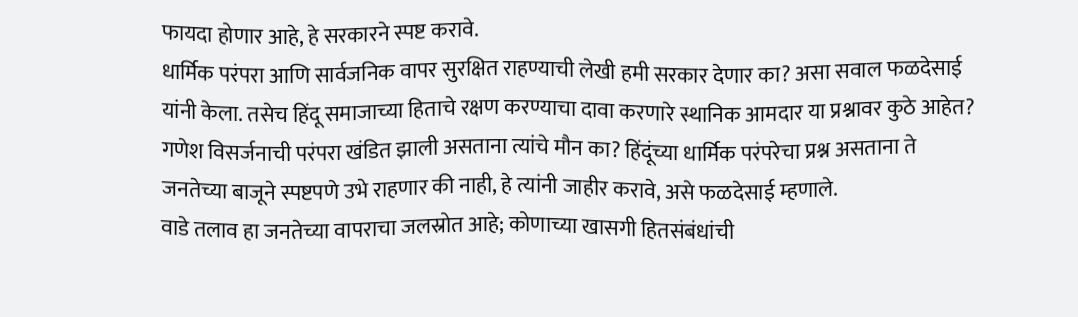फायदा होणार आहे, हे सरकारने स्पष्ट करावे.
धार्मिक परंपरा आणि सार्वजनिक वापर सुरक्षित राहण्याची लेखी हमी सरकार देणार का? असा सवाल फळदेसाई यांनी केला. तसेच हिंदू समाजाच्या हिताचे रक्षण करण्याचा दावा करणारे स्थानिक आमदार या प्रश्नावर कुठे आहेत? गणेश विसर्जनाची परंपरा खंडित झाली असताना त्यांचे मौन का? हिंदूंच्या धार्मिक परंपरेचा प्रश्न असताना ते जनतेच्या बाजूने स्पष्टपणे उभे राहणार की नाही, हे त्यांनी जाहीर करावे, असे फळदेसाई म्हणाले.
वाडे तलाव हा जनतेच्या वापराचा जलस्रोत आहे; कोणाच्या खासगी हितसंबंधांची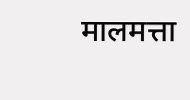मालमत्ता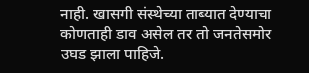नाही. खासगी संस्थेच्या ताब्यात देण्याचा कोणताही डाव असेल तर तो जनतेसमोर उघड झाला पाहिजे.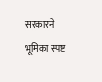सरकारने भूमिका स्पष्ट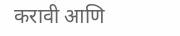करावी आणि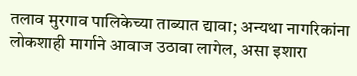तलाव मुरगाव पालिकेच्या ताब्यात द्यावा; अन्यथा नागरिकांना लोकशाही मार्गाने आवाज उठावा लागेल, असा इशारा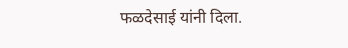फळदेसाई यांनी दिला.